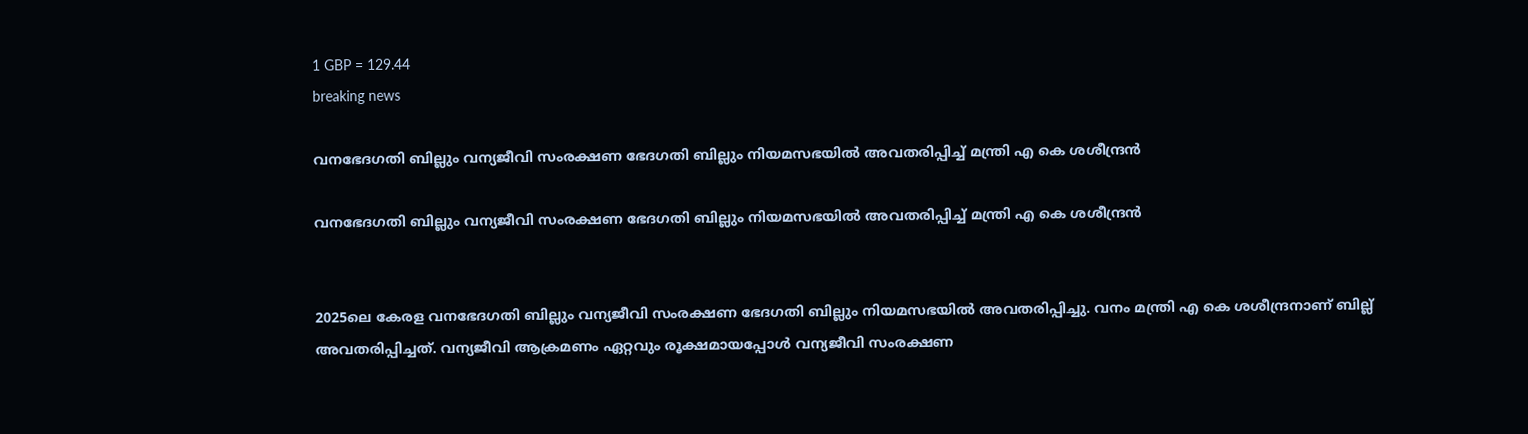1 GBP = 129.44
breaking news

വനഭേദഗതി ബില്ലും വന്യജീവി സംരക്ഷണ ഭേദഗതി ബില്ലും നിയമസഭയിൽ അവതരിപ്പിച്ച് മന്ത്രി എ കെ ശശീന്ദ്രൻ

വനഭേദഗതി ബില്ലും വന്യജീവി സംരക്ഷണ ഭേദഗതി ബില്ലും നിയമസഭയിൽ അവതരിപ്പിച്ച് മന്ത്രി എ കെ ശശീന്ദ്രൻ


2025ലെ കേരള വനഭേദഗതി ബില്ലും വന്യജീവി സംരക്ഷണ ഭേദഗതി ബില്ലും നിയമസഭയിൽ അവതരിപ്പിച്ചു. വനം മന്ത്രി എ കെ ശശീന്ദ്രനാണ് ബില്ല് അവതരിപ്പിച്ചത്. വന്യജീവി ആക്രമണം ഏറ്റവും രൂക്ഷമായപ്പോൾ വന്യജീവി സംരക്ഷണ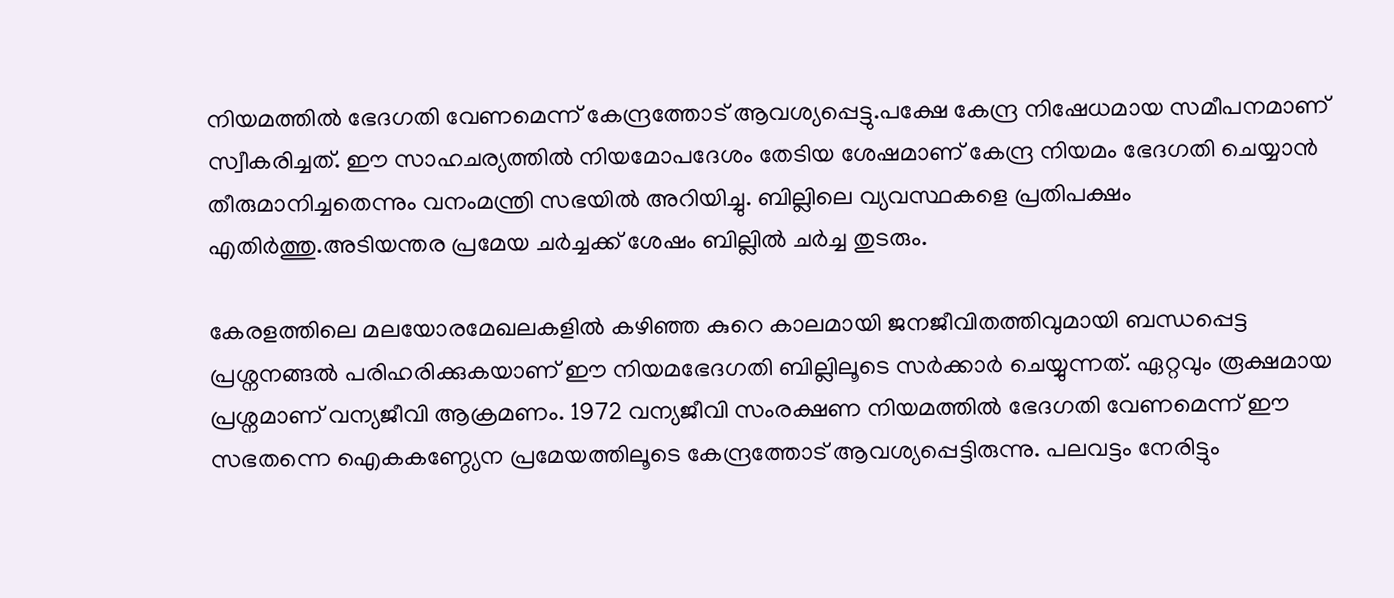നിയമത്തിൽ ഭേദഗതി വേണമെന്ന് കേന്ദ്രത്തോട് ആവശ്യപ്പെട്ടു.പക്ഷേ കേന്ദ്ര നിഷേധമായ സമീപനമാണ് സ്വീകരിച്ചത്. ഈ സാഹചര്യത്തിൽ നിയമോപദേശം തേടിയ ശേഷമാണ് കേന്ദ്ര നിയമം ഭേദഗതി ചെയ്യാൻ തീരുമാനിച്ചതെന്നും വനംമന്ത്രി സഭയിൽ അറിയിച്ചു. ബില്ലിലെ വ്യവസ്ഥകളെ പ്രതിപക്ഷം എതിർത്തു.അടിയന്തര പ്രമേയ ചർച്ചക്ക് ശേഷം ബില്ലിൽ ചർച്ച തുടരും.

കേരളത്തിലെ മലയോരമേഖലകളിൽ കഴിഞ്ഞ കുറെ കാലമായി ജനജീവിതത്തിവുമായി ബന്ധപ്പെട്ട പ്രശ്നനങ്ങൽ പരിഹരിക്കുകയാണ് ഈ നിയമഭേദഗതി ബില്ലിലൂടെ സർക്കാർ ചെയ്യുന്നത്. ഏറ്റവും രൂക്ഷമായ പ്രശ്നമാണ് വന്യജീവി ആക്രമണം. 1972 വന്യജീവി സംരക്ഷണ നിയമത്തിൽ ഭേദഗതി വേണമെന്ന് ഈ സഭതന്നെ ഐകകണ്ഠ്യേന പ്രമേയത്തിലൂടെ കേന്ദ്രത്തോട് ആവശ്യപ്പെട്ടിരുന്നു. പലവട്ടം നേരിട്ടും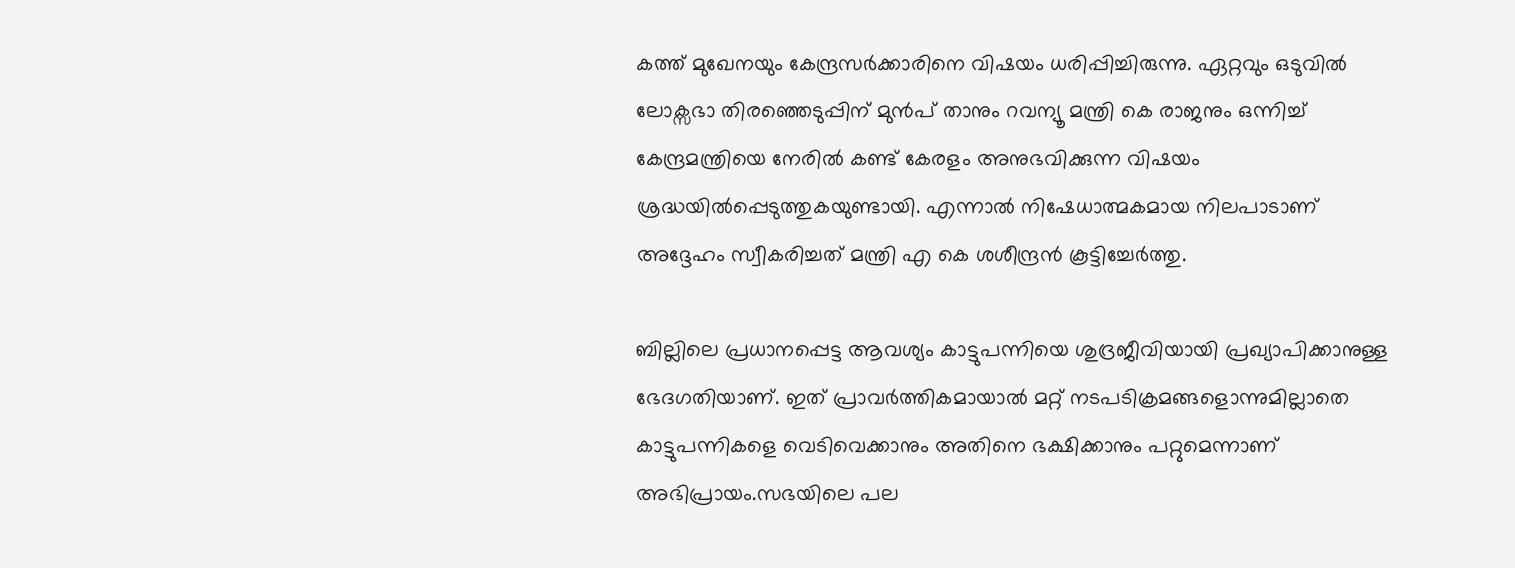കത്ത് മുഖേനയും കേന്ദ്രസര്‍ക്കാരിനെ വിഷയം ധരിപ്പിച്ചിരുന്നു. ഏറ്റവും ഒടുവില്‍ ലോക്സഭാ തിരഞ്ഞെടുപ്പിന് മുൻപ് താനും റവന്യൂ മന്ത്രി കെ രാജനും ഒന്നിച്ച് കേന്ദ്രമന്ത്രിയെ നേരിൽ കണ്ട് കേരളം അനുഭവിക്കുന്ന വിഷയം ശ്രദ്ധയിൽപ്പെടുത്തുകയുണ്ടായി. എന്നാൽ നിഷേധാത്മകമായ നിലപാടാണ് അദ്ദേഹം സ്വീകരിച്ചത് മന്ത്രി എ കെ ശശീന്ദ്രന്‍ കൂട്ടിച്ചേര്‍ത്തു.

ബില്ലിലെ പ്രധാനപ്പെട്ട ആവശ്യം കാട്ടുപന്നിയെ ശുദ്രജീവിയായി പ്രഖ്യാപിക്കാനുള്ള ഭേദഗതിയാണ്. ഇത് പ്രാവർത്തികമായാൽ മറ്റ് നടപടിക്രമങ്ങളൊന്നുമില്ലാതെ കാട്ടുപന്നികളെ വെടിവെക്കാനും അതിനെ ഭക്ഷിക്കാനും പറ്റുമെന്നാണ് അഭിപ്രായം.സഭയിലെ പല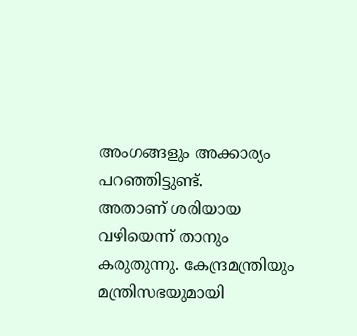അംഗങ്ങളും അക്കാര്യം പറഞ്ഞിട്ടുണ്ട്.
അതാണ് ശരിയായ വഴിയെന്ന് താനും കരുതുന്നു. കേന്ദ്രമന്ത്രിയും മന്ത്രിസഭയുമായി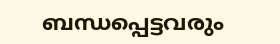ബന്ധപ്പെട്ടവരും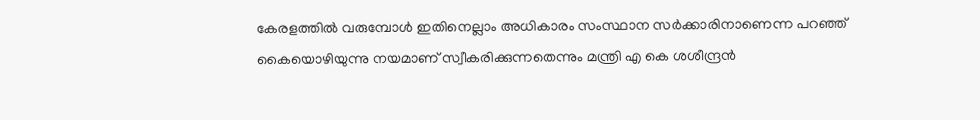കേരളത്തിൽ വരുമ്പോൾ ഇതിനെല്ലാം അധികാരം സംസ്ഥാന സർക്കാരിനാണെന്ന പറഞ്ഞ് കൈയൊഴിയുന്നു നയമാണ് സ്വീകരിക്കുന്നതെന്നും മന്ത്രി എ കെ ശശീന്ദ്രൻ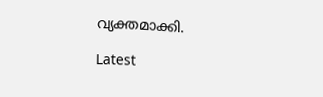വ്യക്തമാക്കി.

Latest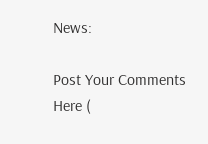News:

Post Your Comments Here (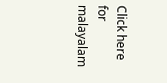Click here for malayalam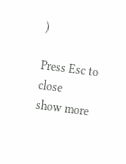)

Press Esc to close
show more